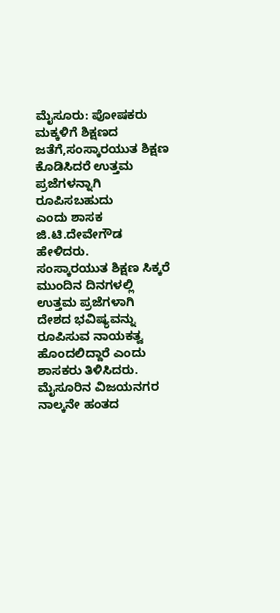ಮೈಸೂರು: ಪೋಷಕರು ಮಕ್ಕಳಿಗೆ ಶಿಕ್ಷಣದ ಜತೆಗೆ,ಸಂಸ್ಕಾರಯುತ ಶಿಕ್ಷಣ ಕೊಡಿಸಿದರೆ ಉತ್ತಮ ಪ್ರಜೆಗಳನ್ನಾಗಿ ರೂಪಿಸಬಹುದು
ಎಂದು ಶಾಸಕ ಜಿ.ಟಿ.ದೇವೇಗೌಡ ಹೇಳಿದರು.
ಸಂಸ್ಕಾರಯುತ ಶಿಕ್ಷಣ ಸಿಕ್ಕರೆ ಮುಂದಿನ ದಿನಗಳಲ್ಲಿ ಉತ್ತಮ ಪ್ರಜೆಗಳಾಗಿ ದೇಶದ ಭವಿಷ್ಯವನ್ನು ರೂಪಿಸುವ ನಾಯಕತ್ವ ಹೊಂದಲಿದ್ದಾರೆ ಎಂದು ಶಾಸಕರು ತಿಳಿಸಿದರು.
ಮೈಸೂರಿನ ವಿಜಯನಗರ ನಾಲ್ಕನೇ ಹಂತದ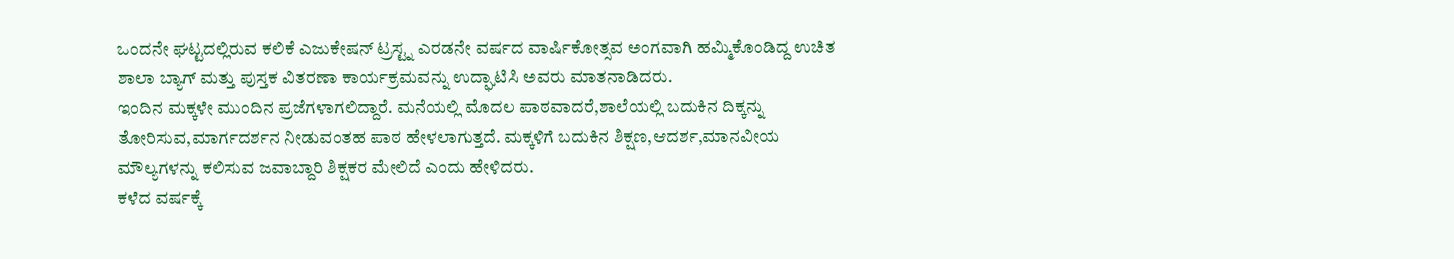ಒಂದನೇ ಘಟ್ಟದಲ್ಲಿರುವ ಕಲಿಕೆ ಎಜುಕೇಷನ್ ಟ್ರಸ್ಟ್ನ ಎರಡನೇ ವರ್ಷದ ವಾರ್ಷಿಕೋತ್ಸವ ಅಂಗವಾಗಿ ಹಮ್ಮಿಕೊಂಡಿದ್ದ ಉಚಿತ ಶಾಲಾ ಬ್ಯಾಗ್ ಮತ್ತು ಪುಸ್ತಕ ವಿತರಣಾ ಕಾರ್ಯಕ್ರಮವನ್ನು ಉದ್ಘಾಟಿಸಿ ಅವರು ಮಾತನಾಡಿದರು.
ಇಂದಿನ ಮಕ್ಕಳೇ ಮುಂದಿನ ಪ್ರಜೆಗಳಾಗಲಿದ್ದಾರೆ. ಮನೆಯಲ್ಲಿ ಮೊದಲ ಪಾಠವಾದರೆ,ಶಾಲೆಯಲ್ಲಿ ಬದುಕಿನ ದಿಕ್ಕನ್ನು ತೋರಿಸುವ,ಮಾರ್ಗದರ್ಶನ ನೀಡುವಂತಹ ಪಾಠ ಹೇಳಲಾಗುತ್ತದೆ. ಮಕ್ಕಳಿಗೆ ಬದುಕಿನ ಶಿಕ್ಷಣ,ಆದರ್ಶ,ಮಾನವೀಯ ಮೌಲ್ಯಗಳನ್ನು ಕಲಿಸುವ ಜವಾಬ್ದಾರಿ ಶಿಕ್ಷಕರ ಮೇಲಿದೆ ಎಂದು ಹೇಳಿದರು.
ಕಳೆದ ವರ್ಷಕ್ಕೆ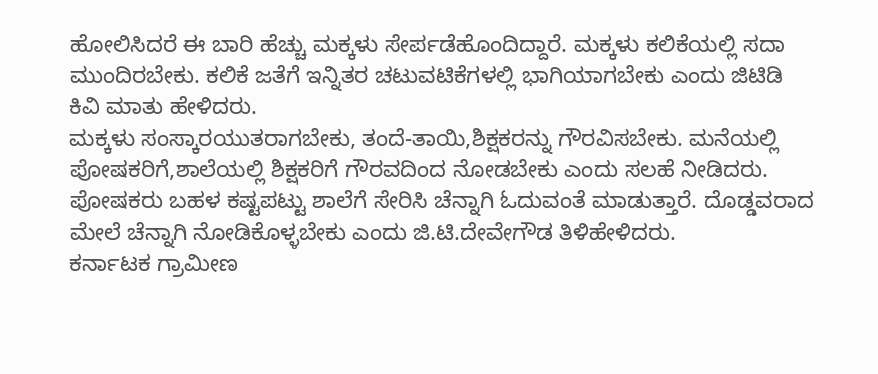ಹೋಲಿಸಿದರೆ ಈ ಬಾರಿ ಹೆಚ್ಚು ಮಕ್ಕಳು ಸೇರ್ಪಡೆಹೊಂದಿದ್ದಾರೆ. ಮಕ್ಕಳು ಕಲಿಕೆಯಲ್ಲಿ ಸದಾ ಮುಂದಿರಬೇಕು. ಕಲಿಕೆ ಜತೆಗೆ ಇನ್ನಿತರ ಚಟುವಟಿಕೆಗಳಲ್ಲಿ ಭಾಗಿಯಾಗಬೇಕು ಎಂದು ಜಿಟಿಡಿ ಕಿವಿ ಮಾತು ಹೇಳಿದರು.
ಮಕ್ಕಳು ಸಂಸ್ಕಾರಯುತರಾಗಬೇಕು, ತಂದೆ-ತಾಯಿ,ಶಿಕ್ಷಕರನ್ನು ಗೌರವಿಸಬೇಕು. ಮನೆಯಲ್ಲಿ ಪೋಷಕರಿಗೆ,ಶಾಲೆಯಲ್ಲಿ ಶಿಕ್ಷಕರಿಗೆ ಗೌರವದಿಂದ ನೋಡಬೇಕು ಎಂದು ಸಲಹೆ ನೀಡಿದರು.
ಪೋಷಕರು ಬಹಳ ಕಷ್ಟಪಟ್ಟು ಶಾಲೆಗೆ ಸೇರಿಸಿ ಚೆನ್ನಾಗಿ ಓದುವಂತೆ ಮಾಡುತ್ತಾರೆ. ದೊಡ್ಡವರಾದ ಮೇಲೆ ಚೆನ್ನಾಗಿ ನೋಡಿಕೊಳ್ಳಬೇಕು ಎಂದು ಜಿ.ಟಿ.ದೇವೇಗೌಡ ತಿಳಿಹೇಳಿದರು.
ಕರ್ನಾಟಕ ಗ್ರಾಮೀಣ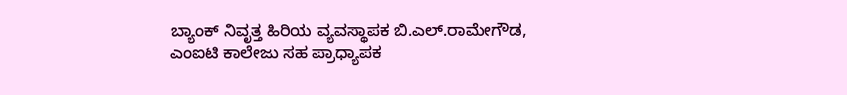ಬ್ಯಾಂಕ್ ನಿವೃತ್ತ ಹಿರಿಯ ವ್ಯವಸ್ಥಾಪಕ ಬಿ.ಎಲ್.ರಾಮೇಗೌಡ, ಎಂಐಟಿ ಕಾಲೇಜು ಸಹ ಪ್ರಾಧ್ಯಾಪಕ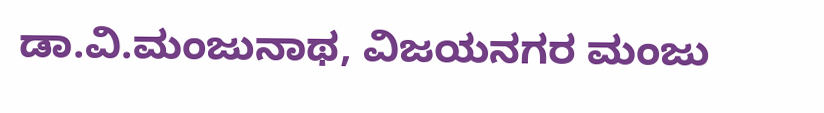ಡಾ.ವಿ.ಮಂಜುನಾಥ, ವಿಜಯನಗರ ಮಂಜು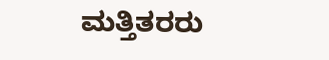ಮತ್ತಿತರರು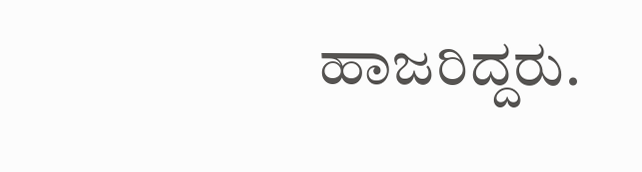ಹಾಜರಿದ್ದರು.